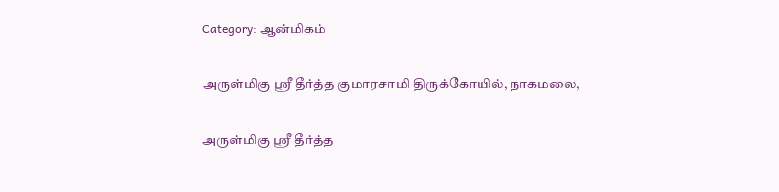Category: ஆன்மிகம்

அருள்மிகு ஶ்ரீ தீர்த்த குமாரசாமி திருக்கோயில், நாகமலை,

அருள்மிகு ஶ்ரீ தீர்த்த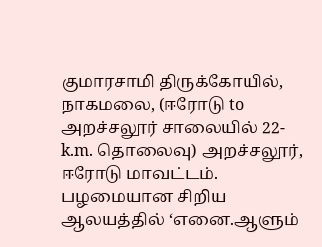குமாரசாமி திருக்கோயில், நாகமலை, (ஈரோடு to அறச்சலூர் சாலையில் 22-k.m. தொலைவு) அறச்சலூர், ஈரோடு மாவட்டம். பழமையான சிறிய ஆலயத்தில் ‘எனை.ஆளும்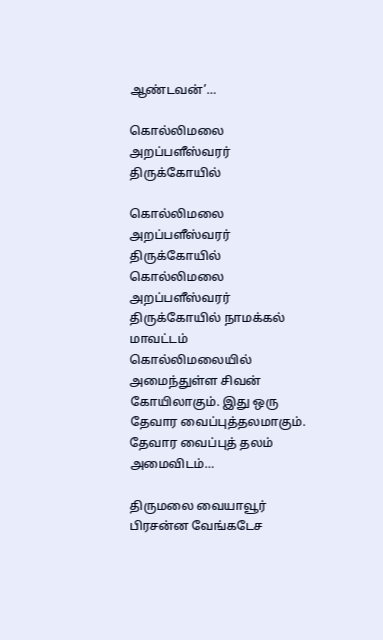ஆண்டவன்’…

கொல்லிமலை அறப்பளீஸ்வரர் திருக்கோயில்

கொல்லிமலை அறப்பளீஸ்வரர் திருக்கோயில் கொல்லிமலை அறப்பளீஸ்வரர் திருக்கோயில் நாமக்கல் மாவட்டம் கொல்லிமலையில் அமைந்துள்ள சிவன் கோயிலாகும். இது ஒரு தேவார வைப்புத்தலமாகும். தேவார வைப்புத் தலம் அமைவிடம்…

திருமலை வையாவூர் பிரசன்ன வேங்கடேச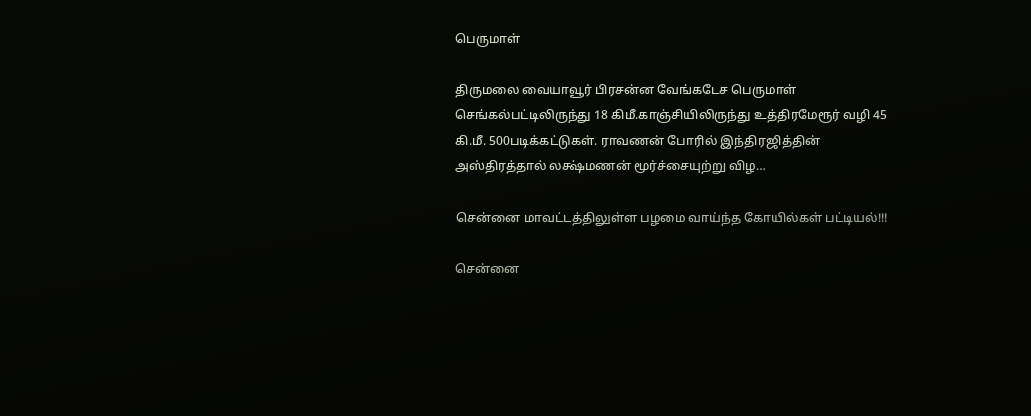பெருமாள்

திருமலை வையாவூர் பிரசன்ன வேங்கடேச பெருமாள் செங்கல்பட்டிலிருந்து 18 கி‌மீ.காஞ்சியிலிருந்து உத்திரமேரூர் வழி 45 கி.மீ. 500படிக்கட்டுகள். ராவணன் போரில் இந்திரஜித்தின் அஸ்திரத்தால் லக்ஷ்மணன் மூர்ச்சையுற்று விழ…

சென்னை மாவட்டத்திலுள்ள பழமை வாய்ந்த கோயில்கள் பட்டியல்!!!

சென்னை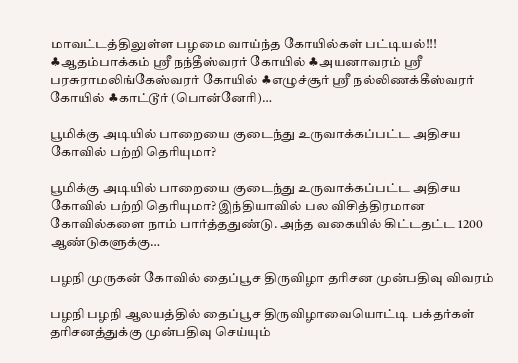மாவட்டத்திலுள்ள பழமை வாய்ந்த கோயில்கள் பட்டியல்!!! ♣ஆதம்பாக்கம் ஸ்ரீ நந்தீஸ்வரர் கோயில் ♣அயனாவரம் ஸ்ரீ பரசுராமலிங்கேஸ்வரர் கோயில் ♣எழுச்சூர் ஸ்ரீ நல்லிணக்கீஸ்வரர் கோயில் ♣காட்டூர் (பொன்னேரி)…

பூமிக்கு அடியில் பாறையை குடைந்து உருவாக்கப்பட்ட அதிசய கோவில் பற்றி தெரியுமா?

பூமிக்கு அடியில் பாறையை குடைந்து உருவாக்கப்பட்ட அதிசய கோவில் பற்றி தெரியுமா? இந்தியாவில் பல விசித்திரமான கோவில்களை நாம் பார்த்ததுண்டு. அந்த வகையில் கிட்டதட்ட 1200 ஆண்டுகளுக்கு…

பழநி முருகன் கோவில் தைப்பூச திருவிழா தரிசன முன்பதிவு விவரம்

பழநி பழநி ஆலயத்தில் தைப்பூச திருவிழாவையொட்டி பக்தர்கள் தரிசனத்துக்கு முன்பதிவு செய்யும்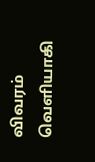விவரம் வெளியாகி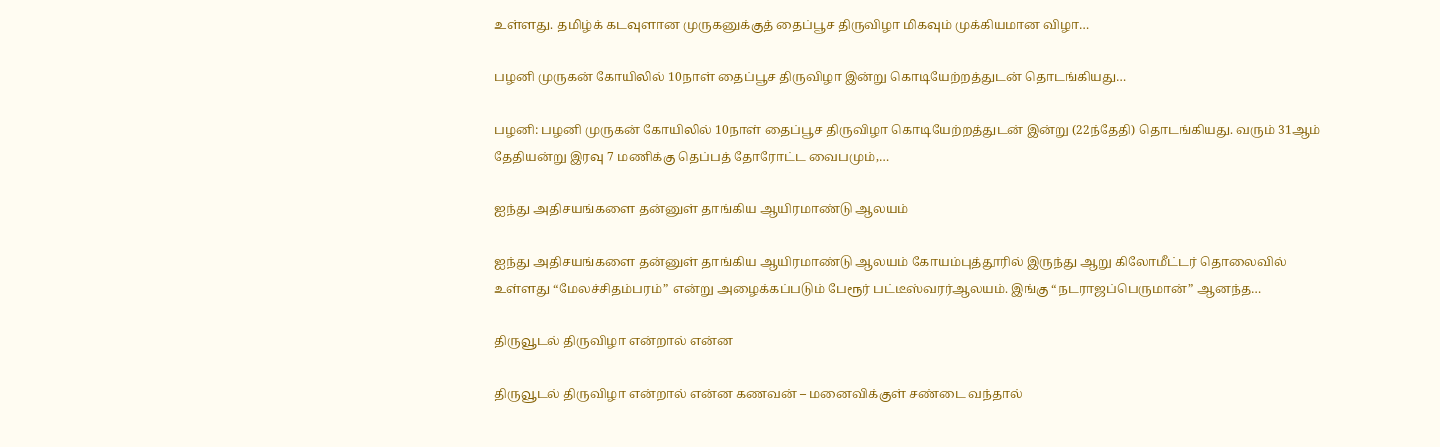உள்ளது. தமிழ்க் கடவுளான முருகனுக்குத் தைப்பூச திருவிழா மிகவும் முக்கியமான விழா…

பழனி முருகன் கோயிலில் 10நாள் தைப்பூச திருவிழா இன்று கொடியேற்றத்துடன் தொடங்கியது…

பழனி: பழனி முருகன் கோயிலில் 10நாள் தைப்பூச திருவிழா கொடியேற்றத்துடன் இன்று (22ந்தேதி) தொடங்கியது. வரும் 31ஆம் தேதியன்று இரவு 7 மணிக்கு தெப்பத் தோரோட்ட வைபமும்,…

ஐந்து அதிசயங்களை தன்னுள் தாங்கிய ஆயிரமாண்டு ஆலயம்

ஐந்து அதிசயங்களை தன்னுள் தாங்கிய ஆயிரமாண்டு ஆலயம் கோயம்புத்தூரில் இருந்து ஆறு கிலோமீட்ட‍ர் தொலைவில் உள்ள‍து “மேலச்சிதம்பரம்” என்று அழைக்கப்படும் பேரூர் பட்டீஸ்வரர்ஆலயம். இங்கு “நடராஜப்பெருமான்” ஆனந்த…

திருவூடல் திருவிழா என்றால் என்ன

திருவூடல் திருவிழா என்றால் என்ன கணவன் – மனைவிக்குள் சண்டை வந்தால்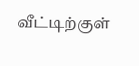வீட்டிற்குள்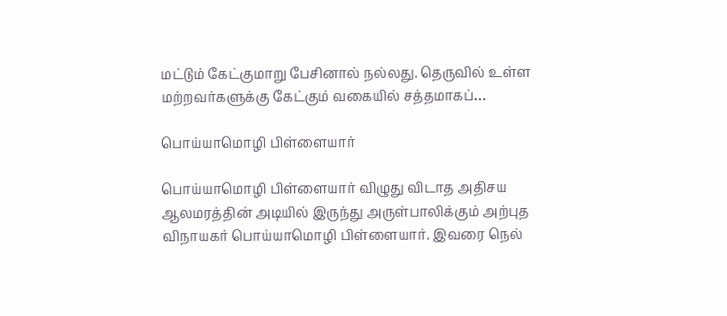மட்டும் கேட்குமாறு பேசினால் நல்லது. தெருவில் உள்ள மற்றவர்களுக்கு கேட்கும் வகையில் சத்தமாகப்…

பொய்யாமொழி பிள்ளையார்

பொய்யாமொழி பிள்ளையார் விழுது விடாத அதிசய ஆலமரத்தின் அடியில் இருந்து அருள்பாலிக்கும் அற்புத விநாயகர் பொய்யாமொழி பிள்ளையார். இவரை நெல்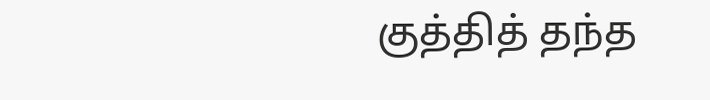குத்தித் தந்த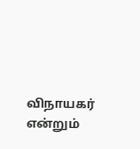விநாயகர் என்றும்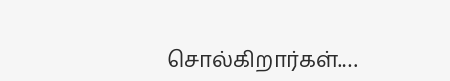சொல்கிறார்கள்.…